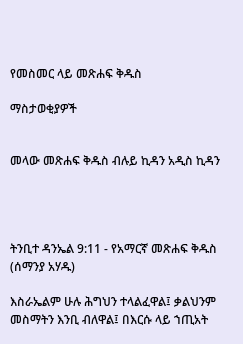የመስመር ላይ መጽሐፍ ቅዱስ

ማስታወቂያዎች


መላው መጽሐፍ ቅዱስ ብሉይ ኪዳን አዲስ ኪዳን




ትንቢተ ዳንኤል 9:11 - የአማርኛ መጽሐፍ ቅዱስ (ሰማንያ አሃዱ)

እስራኤልም ሁሉ ሕግህን ተላልፈዋል፤ ቃልህንም መስማትን እንቢ ብለዋል፤ በእርሱ ላይ ኀጢአት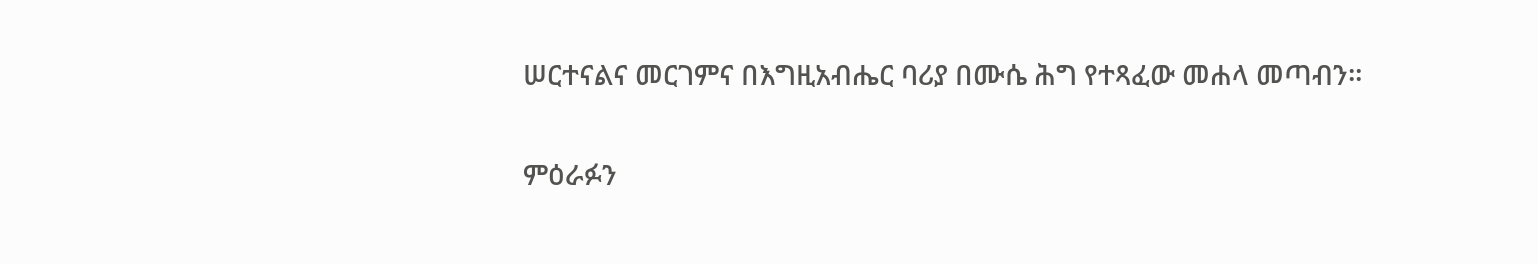ሠርተናልና መርገምና በእግዚአብሔር ባሪያ በሙሴ ሕግ የተጻፈው መሐላ መጣብን።

ምዕራፉን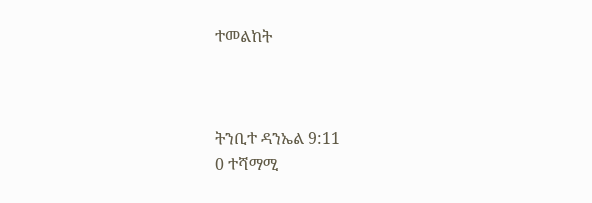ተመልከት



ትንቢተ ዳንኤል 9:11
0 ተሻማሚ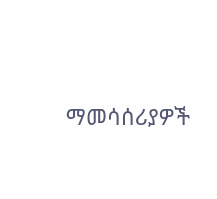ማመሳሰሪያዎች